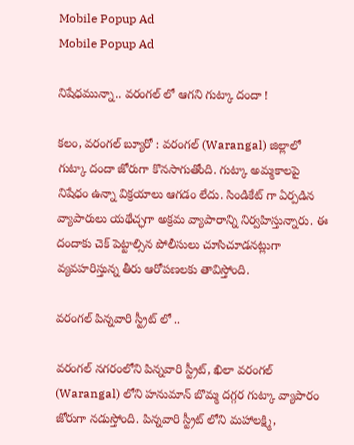Mobile Popup Ad
Mobile Popup Ad

నిషేధమున్నా.. వరంగల్ లో ఆగని గుట్కా దందా !

కలం, వరంగల్ బ్యూరో : వరంగల్ (Warangal) జిల్లాలో గుట్కా దందా జోరుగా కొనసాగుతోంది. గుట్కా అమ్మకాలపై నిషేధం ఉన్నా విక్రయాలు ఆగడం లేదు. సిండికేట్ గా ఏర్పడిన వ్యాపారులు యథేచ్ఛగా అక్రమ వ్యాపారాన్ని నిర్వహిస్తున్నారు. ఈ దందాకు చెక్ పెట్టాల్సిన పోలీసులు చూసిచూడనట్లుగా వ్యవహరిస్తున్న తీరు ఆరోపణలకు తావిస్తోంది.

వరంగల్ పిన్నవారి స్ట్రీట్ లో ..

వరంగల్ నగరంలోని పిన్నవారి స్ట్రీట్, ఖిలా వరంగల్ (Warangal) లోని హనుమాన్ బొమ్మ దగ్గర గుట్కా వ్యాపారం జోరుగా నడుస్తోంది. పిన్నవారి స్ట్రీట్ లోని మహాలక్ష్మి,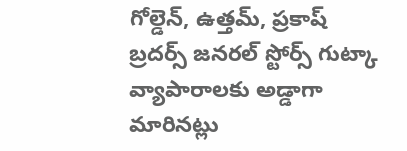గోల్డెన్, ఉత్తమ్, ప్రకాష్ బ్రదర్స్ జనరల్ స్టోర్స్ గుట్కా వ్యాపారాలకు అడ్డాగా మారినట్లు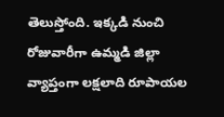తెలుస్తోంది. ఇక్కడి నుంచి రోజువారీగా ఉమ్మడి జిల్లా వ్యాప్తంగా లక్షలాది రూపాయల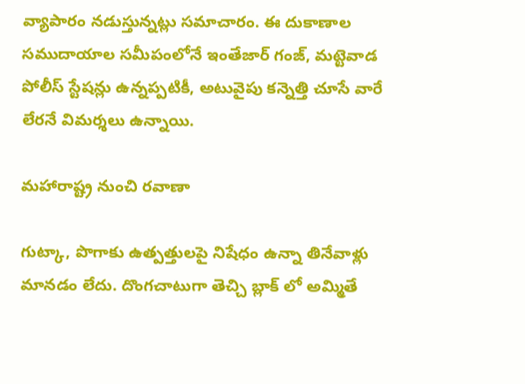వ్యాపారం నడుస్తున్నట్లు సమాచారం. ఈ దుకాణాల సముదాయాల సమీపంలోనే ఇంతేజార్ గంజ్, మట్టెవాడ పోలీస్ స్టేషన్లు ఉన్నప్పటికీ, అటువైపు కన్నెత్తి చూసే వారే లేరనే విమర్శలు ఉన్నాయి.

మహారాష్ట్ర నుంచి రవాణా

గుట్కా, పొగాకు ఉత్పత్తులపై నిషేధం ఉన్నా తినేవాళ్లు మానడం లేదు. దొంగచాటుగా తెచ్చి బ్లాక్‌ లో అమ్మితే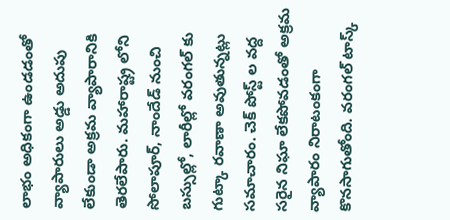లాభం అధికంగా ఉండడంతో వ్యాపారులు అడ్డు అదుపు లేకుండా అక్రమ వ్యాపారానికి తెరలేపారు. మహారాష్ట్ర లోని సోలాపూర్, నాందేడ్ నుంచి బస్సుల్లో, లారీల్లో వరంగల్‌ కు గుట్కా రవాణా అవుతున్నట్లు సమాచారం. చెక్‌ పోస్ట్‌ ల వద్ద సరైన నిఘా లేకపోవడంతో అక్రమ వ్యాపారం నిరాటంకంగా కొనసాగుతోంది. వరంగల్ టాస్క్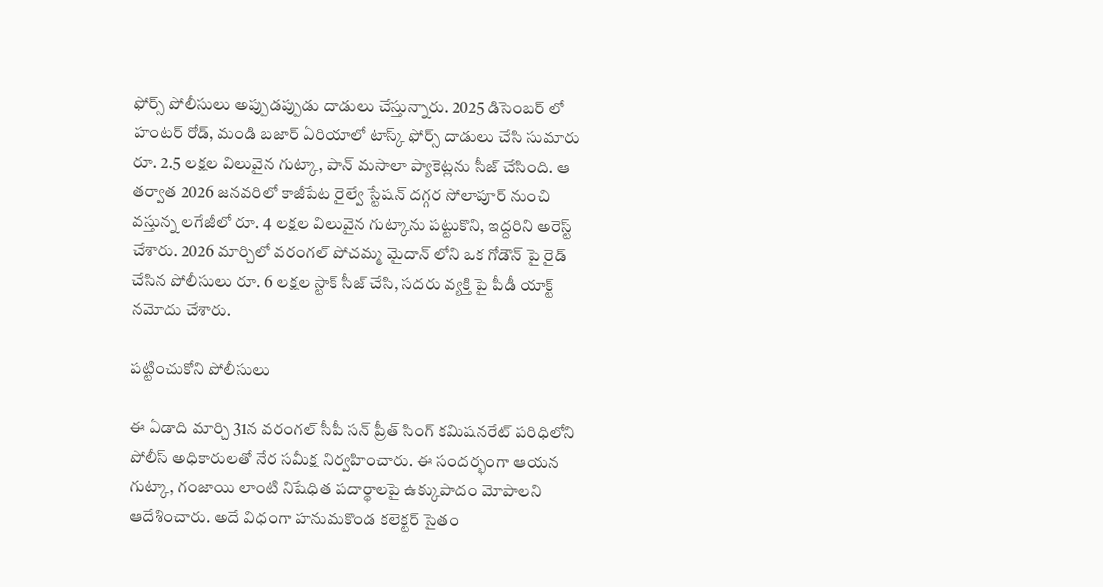ఫోర్స్ పోలీసులు అప్పుడప్పుడు దాడులు చేస్తున్నారు. 2025 డిసెంబర్ లో హంటర్ రోడ్, మండి బజార్ ఏరియాలో టాస్క్ ఫోర్స్ దాడులు చేసి సుమారు రూ. 2.5 లక్షల విలువైన గుట్కా, పాన్ మసాలా ప్యాకెట్లను సీజ్ చేసింది. ఆ తర్వాత 2026 జనవరిలో కాజీపేట రైల్వే స్టేషన్ దగ్గర సోలాపూర్ నుంచి వస్తున్న లగేజీలో రూ. 4 లక్షల విలువైన గుట్కాను పట్టుకొని, ఇద్దరిని అరెస్ట్ చేశారు. 2026 మార్చిలో వరంగల్ పోచమ్మ మైదాన్ లోని ఒక గోడౌన్‌ పై రైడ్ చేసిన పోలీసులు రూ. 6 లక్షల స్టాక్ సీజ్ చేసి, సదరు వ్యక్తి పై పీడీ యాక్ట్ నమోదు చేశారు.

పట్టించుకోని పోలీసులు

ఈ ఏడాది మార్చి 31న వరంగల్ సీపీ సన్ ప్రీత్ సింగ్ కమిషనరేట్ పరిధిలోని పోలీస్ అధికారులతో నేర సమీక్ష నిర్వహించారు. ఈ సందర్భంగా ఆయన గుట్కా, గంజాయి లాంటి నిషేధిత పదార్థాలపై ఉక్కుపాదం మోపాలని ఆదేశించారు. అదే విధంగా హనుమకొండ కలెక్టర్ సైతం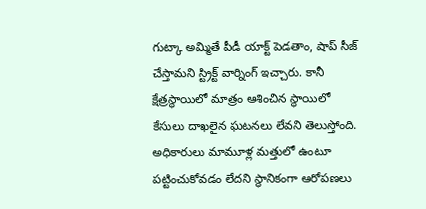గుట్కా అమ్మితే పీడీ యాక్ట్ పెడతాం, షాప్ సీజ్ చేస్తామని స్ట్రిక్ట్ వార్నింగ్ ఇచ్చారు. కానీ క్షేత్రస్థాయిలో మాత్రం ఆశించిన స్థాయిలో కేసులు దాఖలైన ఘటనలు లేవని తెలుస్తోంది. అధికారులు మామూళ్ల మత్తులో ఉంటూ పట్టించుకోవడం లేదని స్థానికంగా ఆరోపణలు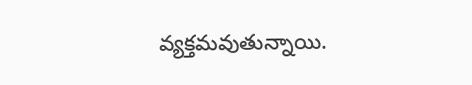వ్యక్తమవుతున్నాయి.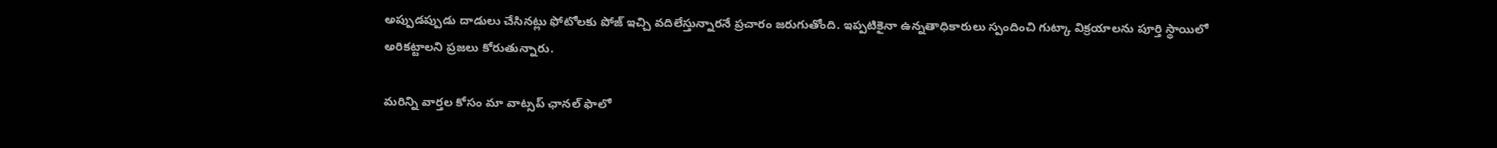అప్పుడప్పుడు దాడులు చేసినట్లు ఫోటోలకు పోజ్ ఇచ్చి వదిలేస్తున్నారనే ప్రచారం జరుగుతోంది. ఇప్పటికైనా ఉన్నతాధికారులు స్పందించి గుట్కా విక్రయాలను పూర్తి స్థాయిలో అరికట్టాలని ప్రజలు కోరుతున్నారు.

మ‌రిన్ని వార్త‌ల కోసం మా వాట్స‌ప్ ఛాన‌ల్ ఫాలో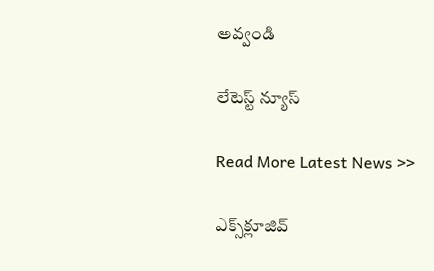అవ్వండి

లేటెస్ట్ న్యూస్‌

Read More Latest News >>

ఎక్స్‌క్లూజివ్‌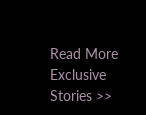Read More Exclusive Stories >>